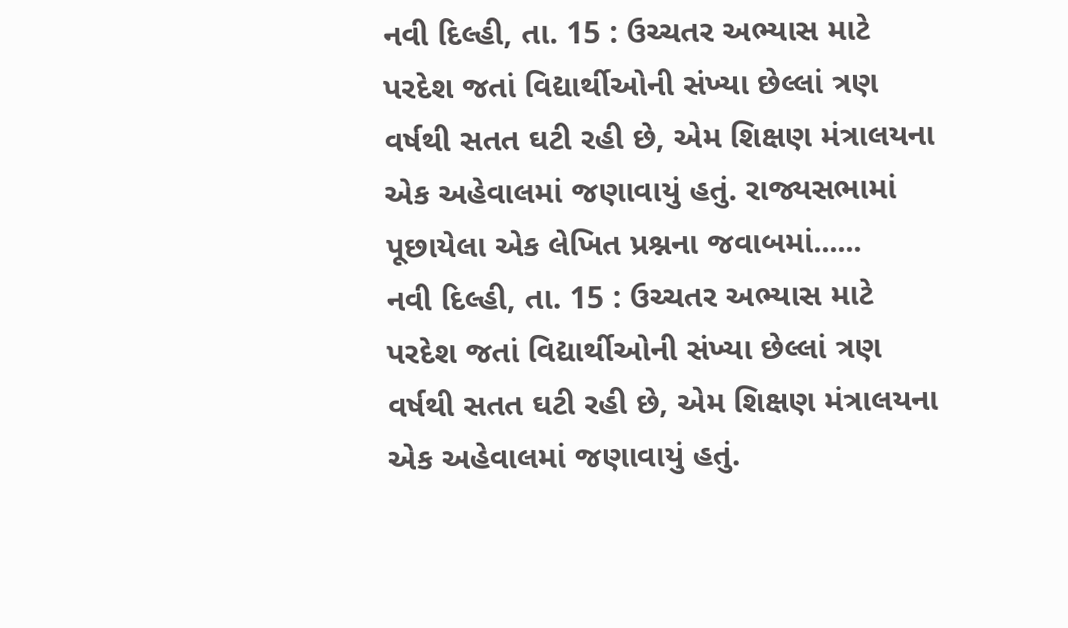નવી દિલ્હી, તા. 15 : ઉચ્ચતર અભ્યાસ માટે પરદેશ જતાં વિદ્યાર્થીઓની સંખ્યા છેલ્લાં ત્રણ વર્ષથી સતત ઘટી રહી છે, એમ શિક્ષણ મંત્રાલયના એક અહેવાલમાં જણાવાયું હતું. રાજ્યસભામાં પૂછાયેલા એક લેખિત પ્રશ્નના જવાબમાં......
નવી દિલ્હી, તા. 15 : ઉચ્ચતર અભ્યાસ માટે પરદેશ જતાં વિદ્યાર્થીઓની સંખ્યા છેલ્લાં ત્રણ વર્ષથી સતત ઘટી રહી છે, એમ શિક્ષણ મંત્રાલયના એક અહેવાલમાં જણાવાયું હતું.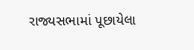રાજ્યસભામાં પૂછાયેલા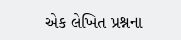એક લેખિત પ્રશ્નના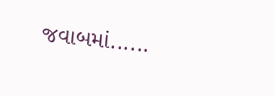જવાબમાં......